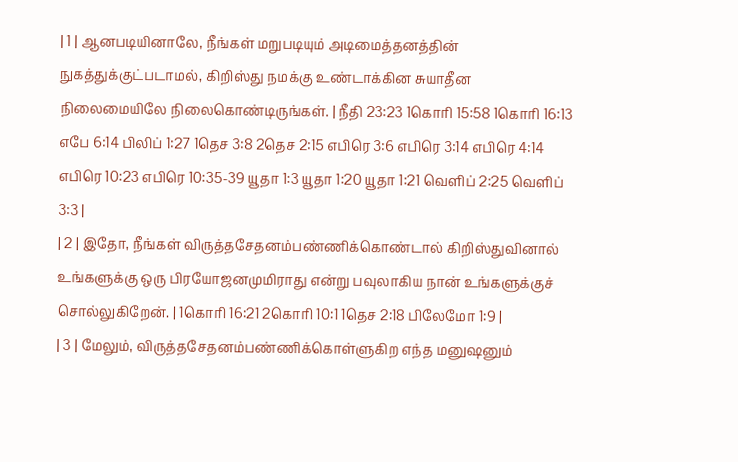| 1 | ஆனபடியினாலே, நீங்கள் மறுபடியும் அடிமைத்தனத்தின் நுகத்துக்குட்படாமல், கிறிஸ்து நமக்கு உண்டாக்கின சுயாதீன நிலைமையிலே நிலைகொண்டிருங்கள். | நீதி 23:23 1கொரி 15:58 1கொரி 16:13 எபே 6:14 பிலிப் 1:27 1தெச 3:8 2தெச 2:15 எபிரெ 3:6 எபிரெ 3:14 எபிரெ 4:14 எபிரெ 10:23 எபிரெ 10:35-39 யூதா 1:3 யூதா 1:20 யூதா 1:21 வெளிப் 2:25 வெளிப் 3:3 |
| 2 | இதோ, நீங்கள் விருத்தசேதனம்பண்ணிக்கொண்டால் கிறிஸ்துவினால் உங்களுக்கு ஒரு பிரயோஜனமுமிராது என்று பவுலாகிய நான் உங்களுக்குச் சொல்லுகிறேன். | 1கொரி 16:21 2கொரி 10:1 1தெச 2:18 பிலேமோ 1:9 |
| 3 | மேலும், விருத்தசேதனம்பண்ணிக்கொள்ளுகிற எந்த மனுஷனும்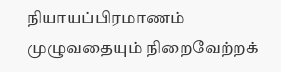நியாயப்பிரமாணம் முழுவதையும் நிறைவேற்றக்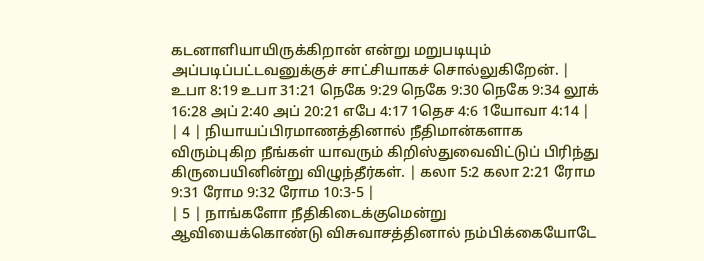கடனாளியாயிருக்கிறான் என்று மறுபடியும் அப்படிப்பட்டவனுக்குச் சாட்சியாகச் சொல்லுகிறேன். | உபா 8:19 உபா 31:21 நெகே 9:29 நெகே 9:30 நெகே 9:34 லூக் 16:28 அப் 2:40 அப் 20:21 எபே 4:17 1தெச 4:6 1யோவா 4:14 |
| 4 | நியாயப்பிரமாணத்தினால் நீதிமான்களாக விரும்புகிற நீங்கள் யாவரும் கிறிஸ்துவைவிட்டுப் பிரிந்து கிருபையினின்று விழுந்தீர்கள். | கலா 5:2 கலா 2:21 ரோம 9:31 ரோம 9:32 ரோம 10:3-5 |
| 5 | நாங்களோ நீதிகிடைக்குமென்று ஆவியைக்கொண்டு விசுவாசத்தினால் நம்பிக்கையோடே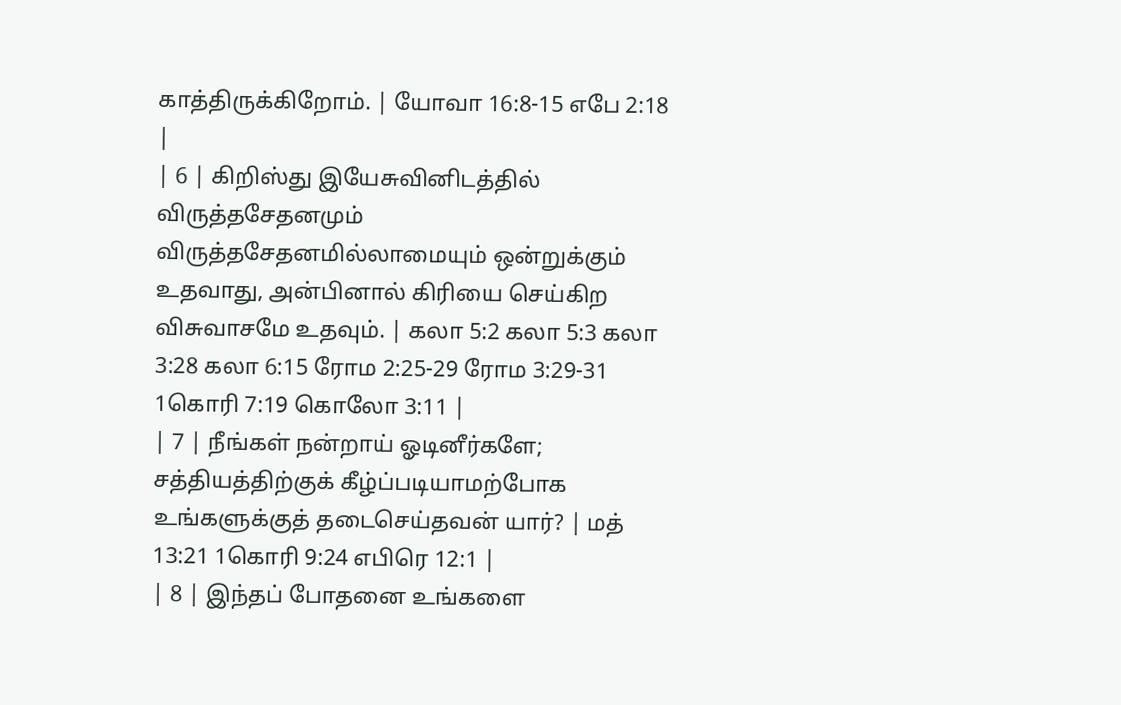காத்திருக்கிறோம். | யோவா 16:8-15 எபே 2:18 |
| 6 | கிறிஸ்து இயேசுவினிடத்தில் விருத்தசேதனமும் விருத்தசேதனமில்லாமையும் ஒன்றுக்கும் உதவாது, அன்பினால் கிரியை செய்கிற விசுவாசமே உதவும். | கலா 5:2 கலா 5:3 கலா 3:28 கலா 6:15 ரோம 2:25-29 ரோம 3:29-31 1கொரி 7:19 கொலோ 3:11 |
| 7 | நீங்கள் நன்றாய் ஓடினீர்களே; சத்தியத்திற்குக் கீழ்ப்படியாமற்போக உங்களுக்குத் தடைசெய்தவன் யார்? | மத் 13:21 1கொரி 9:24 எபிரெ 12:1 |
| 8 | இந்தப் போதனை உங்களை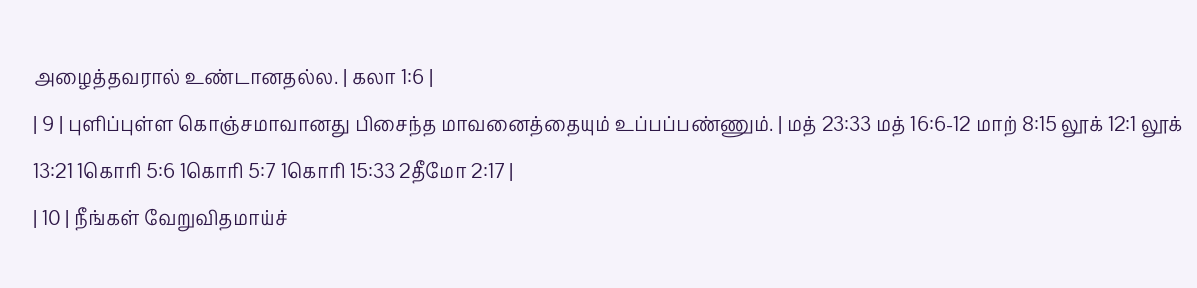அழைத்தவரால் உண்டானதல்ல. | கலா 1:6 |
| 9 | புளிப்புள்ள கொஞ்சமாவானது பிசைந்த மாவனைத்தையும் உப்பப்பண்ணும். | மத் 23:33 மத் 16:6-12 மாற் 8:15 லூக் 12:1 லூக் 13:21 1கொரி 5:6 1கொரி 5:7 1கொரி 15:33 2தீமோ 2:17 |
| 10 | நீங்கள் வேறுவிதமாய்ச்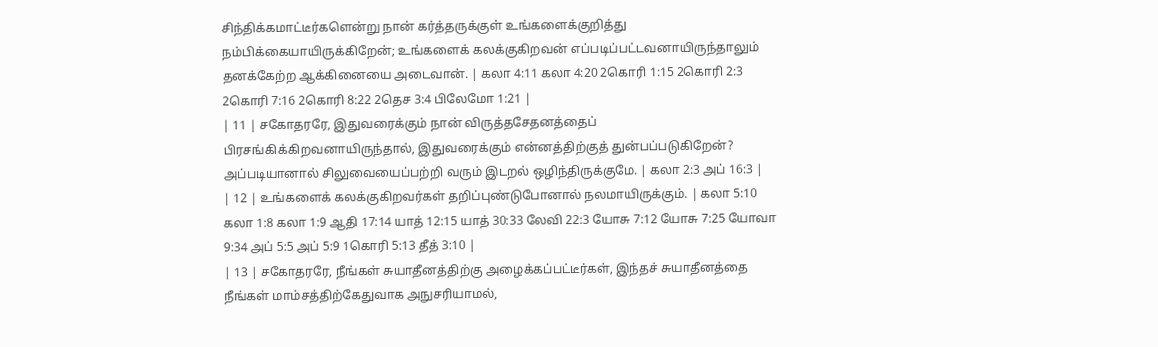சிந்திக்கமாட்டீர்களென்று நான் கர்த்தருக்குள் உங்களைக்குறித்து நம்பிக்கையாயிருக்கிறேன்; உங்களைக் கலக்குகிறவன் எப்படிப்பட்டவனாயிருந்தாலும் தனக்கேற்ற ஆக்கினையை அடைவான். | கலா 4:11 கலா 4:20 2கொரி 1:15 2கொரி 2:3 2கொரி 7:16 2கொரி 8:22 2தெச 3:4 பிலேமோ 1:21 |
| 11 | சகோதரரே, இதுவரைக்கும் நான் விருத்தசேதனத்தைப் பிரசங்கிக்கிறவனாயிருந்தால், இதுவரைக்கும் என்னத்திற்குத் துன்பப்படுகிறேன்? அப்படியானால் சிலுவையைப்பற்றி வரும் இடறல் ஒழிந்திருக்குமே. | கலா 2:3 அப் 16:3 |
| 12 | உங்களைக் கலக்குகிறவர்கள் தறிப்புண்டுபோனால் நலமாயிருக்கும். | கலா 5:10 கலா 1:8 கலா 1:9 ஆதி 17:14 யாத் 12:15 யாத் 30:33 லேவி 22:3 யோசு 7:12 யோசு 7:25 யோவா 9:34 அப் 5:5 அப் 5:9 1கொரி 5:13 தீத் 3:10 |
| 13 | சகோதரரே, நீங்கள் சுயாதீனத்திற்கு அழைக்கப்பட்டீர்கள், இந்தச் சுயாதீனத்தை நீங்கள் மாம்சத்திற்கேதுவாக அநுசரியாமல்,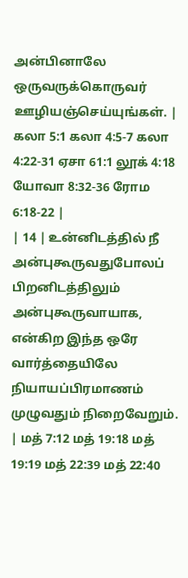அன்பினாலே ஒருவருக்கொருவர் ஊழியஞ்செய்யுங்கள். | கலா 5:1 கலா 4:5-7 கலா 4:22-31 ஏசா 61:1 லூக் 4:18 யோவா 8:32-36 ரோம 6:18-22 |
| 14 | உன்னிடத்தில் நீ அன்புகூருவதுபோலப் பிறனிடத்திலும் அன்புகூருவாயாக, என்கிற இந்த ஒரே வார்த்தையிலே நியாயப்பிரமாணம் முழுவதும் நிறைவேறும். | மத் 7:12 மத் 19:18 மத் 19:19 மத் 22:39 மத் 22:40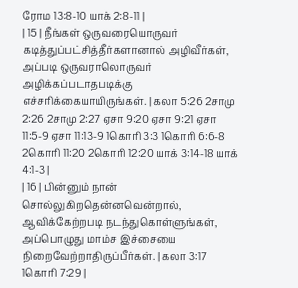ரோம 13:8-10 யாக் 2:8-11 |
| 15 | நீங்கள் ஒருவரையொருவர் கடித்துப்பட்சித்தீர்களானால் அழிவீர்கள், அப்படி ஒருவராலொருவர் அழிக்கப்படாதபடிக்கு எச்சரிக்கையாயிருங்கள். | கலா 5:26 2சாமு 2:26 2சாமு 2:27 ஏசா 9:20 ஏசா 9:21 ஏசா 11:5-9 ஏசா 11:13-9 1கொரி 3:3 1கொரி 6:6-8 2கொரி 11:20 2கொரி 12:20 யாக் 3:14-18 யாக் 4:1-3 |
| 16 | பின்னும் நான் சொல்லுகிறதென்னவென்றால், ஆவிக்கேற்றபடி நடந்துகொள்ளுங்கள், அப்பொழுது மாம்ச இச்சையை நிறைவேற்றாதிருப்பீர்கள். | கலா 3:17 1கொரி 7:29 |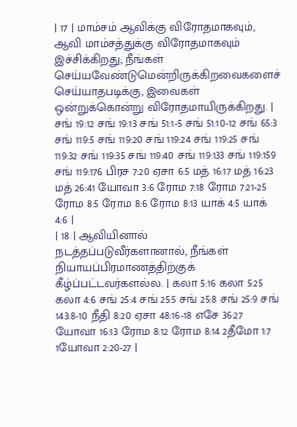| 17 | மாம்சம் ஆவிக்கு விரோதமாகவும், ஆவி மாம்சத்துக்கு விரோதமாகவும் இச்சிக்கிறது; நீங்கள் செய்யவேண்டுமென்றிருக்கிறவைகளைச் செய்யாதபடிக்கு, இவைகள் ஒன்றுக்கொன்று விரோதமாயிருக்கிறது. | சங் 19:12 சங் 19:13 சங் 51:1-5 சங் 51:10-12 சங் 65:3 சங் 119:5 சங் 119:20 சங் 119:24 சங் 119:25 சங் 119:32 சங் 119:35 சங் 119:40 சங் 119:133 சங் 119:159 சங் 119:176 பிரச 7:20 ஏசா 6:5 மத் 16:17 மத் 16:23 மத் 26:41 யோவா 3:6 ரோம 7:18 ரோம 7:21-25 ரோம 8:5 ரோம 8:6 ரோம 8:13 யாக் 4:5 யாக் 4:6 |
| 18 | ஆவியினால் நடத்தப்படுவீர்களானால், நீங்கள் நியாயப்பிரமாணத்திற்குக் கீழ்ப்பட்டவர்களல்ல. | கலா 5:16 கலா 5:25 கலா 4:6 சங் 25:4 சங் 25:5 சங் 25:8 சங் 25:9 சங் 143:8-10 நீதி 8:20 ஏசா 48:16-18 எசே 36:27 யோவா 16:13 ரோம 8:12 ரோம 8:14 2தீமோ 1:7 1யோவா 2:20-27 |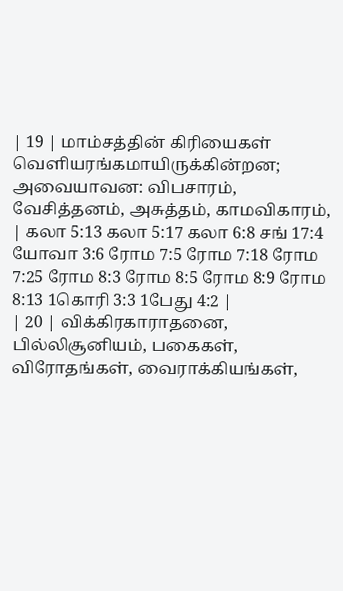| 19 | மாம்சத்தின் கிரியைகள் வெளியரங்கமாயிருக்கின்றன; அவையாவன: விபசாரம், வேசித்தனம், அசுத்தம், காமவிகாரம், | கலா 5:13 கலா 5:17 கலா 6:8 சங் 17:4 யோவா 3:6 ரோம 7:5 ரோம 7:18 ரோம 7:25 ரோம 8:3 ரோம 8:5 ரோம 8:9 ரோம 8:13 1கொரி 3:3 1பேது 4:2 |
| 20 | விக்கிரகாராதனை, பில்லிசூனியம், பகைகள், விரோதங்கள், வைராக்கியங்கள்,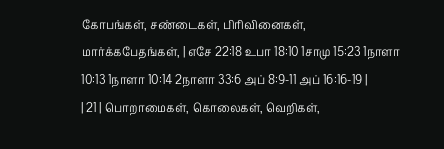கோபங்கள், சண்டைகள், பிரிவினைகள், மார்க்கபேதங்கள், | எசே 22:18 உபா 18:10 1சாமு 15:23 1நாளா 10:13 1நாளா 10:14 2நாளா 33:6 அப் 8:9-11 அப் 16:16-19 |
| 21 | பொறாமைகள், கொலைகள், வெறிகள்,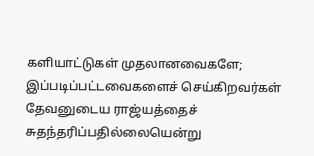களியாட்டுகள் முதலானவைகளே; இப்படிப்பட்டவைகளைச் செய்கிறவர்கள் தேவனுடைய ராஜ்யத்தைச் சுதந்தரிப்பதில்லையென்று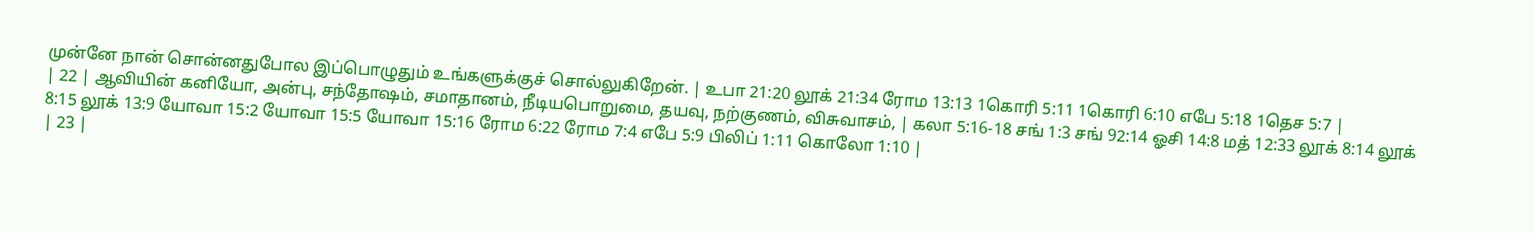முன்னே நான் சொன்னதுபோல இப்பொழுதும் உங்களுக்குச் சொல்லுகிறேன். | உபா 21:20 லூக் 21:34 ரோம 13:13 1கொரி 5:11 1கொரி 6:10 எபே 5:18 1தெச 5:7 |
| 22 | ஆவியின் கனியோ, அன்பு, சந்தோஷம், சமாதானம், நீடியபொறுமை, தயவு, நற்குணம், விசுவாசம், | கலா 5:16-18 சங் 1:3 சங் 92:14 ஓசி 14:8 மத் 12:33 லூக் 8:14 லூக் 8:15 லூக் 13:9 யோவா 15:2 யோவா 15:5 யோவா 15:16 ரோம 6:22 ரோம 7:4 எபே 5:9 பிலிப் 1:11 கொலோ 1:10 |
| 23 |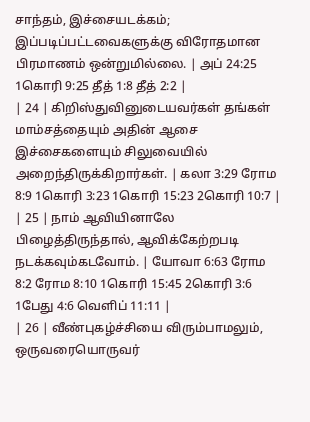சாந்தம், இச்சையடக்கம்; இப்படிப்பட்டவைகளுக்கு விரோதமான பிரமாணம் ஒன்றுமில்லை. | அப் 24:25 1கொரி 9:25 தீத் 1:8 தீத் 2:2 |
| 24 | கிறிஸ்துவினுடையவர்கள் தங்கள் மாம்சத்தையும் அதின் ஆசை இச்சைகளையும் சிலுவையில் அறைந்திருக்கிறார்கள். | கலா 3:29 ரோம 8:9 1கொரி 3:23 1கொரி 15:23 2கொரி 10:7 |
| 25 | நாம் ஆவியினாலே பிழைத்திருந்தால், ஆவிக்கேற்றபடி நடக்கவும்கடவோம். | யோவா 6:63 ரோம 8:2 ரோம 8:10 1கொரி 15:45 2கொரி 3:6 1பேது 4:6 வெளிப் 11:11 |
| 26 | வீண்புகழ்ச்சியை விரும்பாமலும், ஒருவரையொருவர்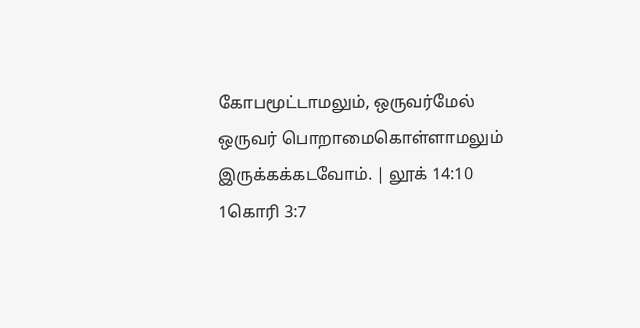கோபமூட்டாமலும், ஒருவர்மேல் ஒருவர் பொறாமைகொள்ளாமலும் இருக்கக்கடவோம். | லூக் 14:10 1கொரி 3:7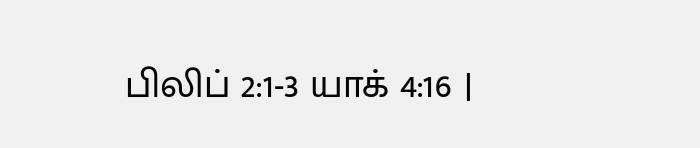பிலிப் 2:1-3 யாக் 4:16 |